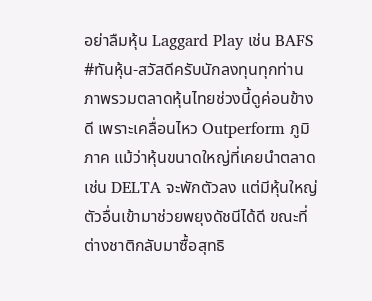อย่าลืมหุ้น Laggard Play เช่น BAFS
#ทันหุ้น-สวัสดีครับนักลงทุนทุกท่าน ภาพรวมตลาดหุ้นไทยช่วงนี้ดูค่อนข้างดี เพราะเคลื่อนไหว Outperform ภูมิภาค แม้ว่าหุ้นขนาดใหญ่ที่เคยนำตลาด เช่น DELTA จะพักตัวลง แต่มีหุ้นใหญ่ตัวอื่นเข้ามาช่วยพยุงดัชนีได้ดี ขณะที่ ต่างชาติกลับมาซื้อสุทธิ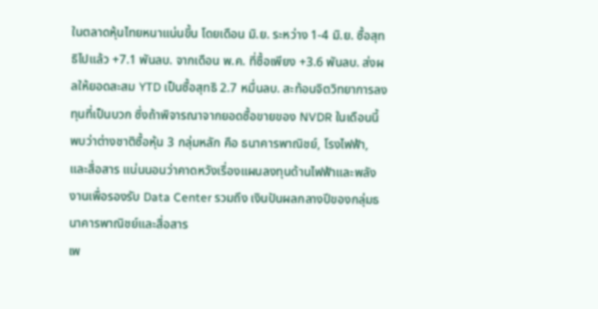ในตลาดหุ้นไทยหนาแน่นขึ้น โดยเดือน มิ.ย. ระหว่าง 1-4 มิ.ย. ซื้อสุทธิไปแล้ว +7.1 พันลบ. จากเดือน พ.ค. ที่ซื้อเพียง +3.6 พันลบ. ส่งผลให้ยอดสะสม YTD เป็นซื้อสุทธิ 2.7 หมื่นลบ. สะท้อนจิตวิทยาการลงทุนที่เป็นบวก ซึ่งถ้าพิจารณาจากยอดซื้อขายของ NVDR ในเดือนนี้ พบว่าต่างชาติซื้อหุ้น 3 กลุ่มหลัก คือ ธนาคารพาณิชย์, โรงไฟฟ้า, และสื่อสาร แน่นนอนว่าคาดหวังเรื่องแผนลงทุนด้านไฟฟ้าและพลังงานเพื่อรองรับ Data Center รวมถึง เงินปันผลกลางปีของกลุ่มธนาคารพาณิชย์และสื่อสาร
เพ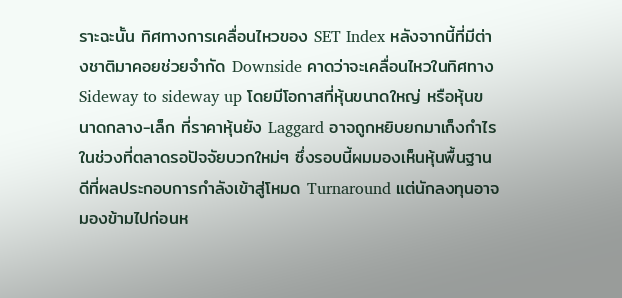ราะฉะนั้น ทิศทางการเคลื่อนไหวของ SET Index หลังจากนี้ที่มีต่างชาติมาคอยช่วยจำกัด Downside คาดว่าจะเคลื่อนไหวในทิศทาง Sideway to sideway up โดยมีโอกาสที่หุ้นขนาดใหญ่ หรือหุ้นขนาดกลาง-เล็ก ที่ราคาหุ้นยัง Laggard อาจถูกหยิบยกมาเก็งกำไรในช่วงที่ตลาดรอปัจจัยบวกใหม่ๆ ซึ่งรอบนี้ผมมองเห็นหุ้นพื้นฐานดีที่ผลประกอบการกำลังเข้าสู่โหมด Turnaround แต่นักลงทุนอาจมองข้ามไปก่อนห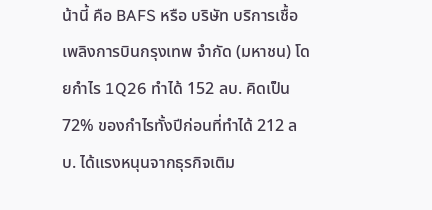น้านี้ คือ BAFS หรือ บริษัท บริการเชื้อเพลิงการบินกรุงเทพ จำกัด (มหาชน) โดยกำไร 1Q26 ทำได้ 152 ลบ. คิดเป็น 72% ของกำไรทั้งปีก่อนที่ทำได้ 212 ลบ. ได้แรงหนุนจากธุรกิจเติม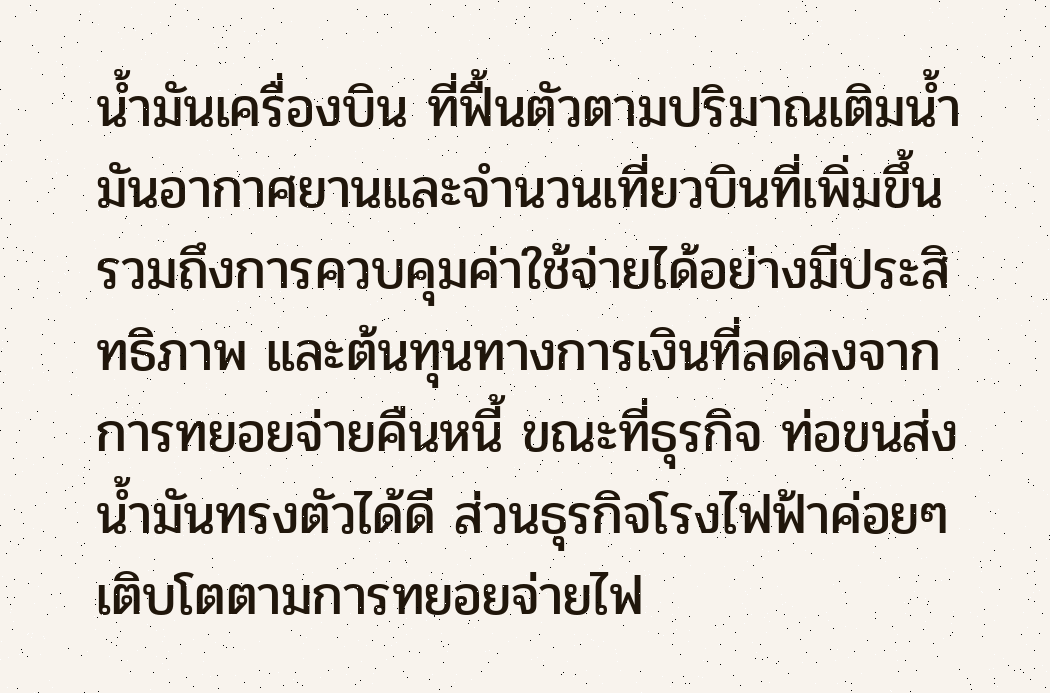น้ำมันเครื่องบิน ที่ฟื้นตัวตามปริมาณเติมน้ำมันอากาศยานและจำนวนเที่ยวบินที่เพิ่มขึ้น รวมถึงการควบคุมค่าใช้จ่ายได้อย่างมีประสิทธิภาพ และต้นทุนทางการเงินที่ลดลงจากการทยอยจ่ายคืนหนี้ ขณะที่ธุรกิจ ท่อขนส่งน้ำมันทรงตัวได้ดี ส่วนธุรกิจโรงไฟฟ้าค่อยๆเติบโตตามการทยอยจ่ายไฟ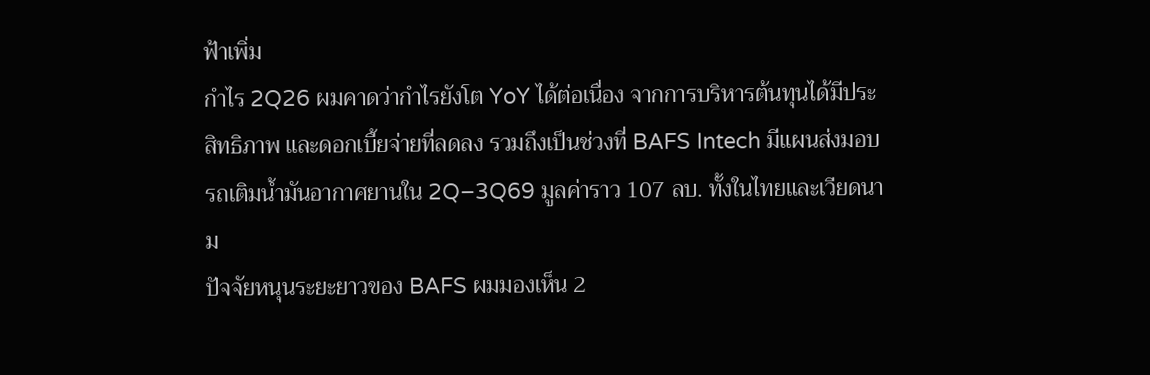ฟ้าเพิ่ม
กำไร 2Q26 ผมคาดว่ากำไรยังโต YoY ได้ต่อเนื่อง จากการบริหารต้นทุนได้มีประสิทธิภาพ และดอกเบี้ยจ่ายที่ลดลง รวมถึงเป็นช่วงที่ BAFS Intech มีแผนส่งมอบรถเติมน้ำมันอากาศยานใน 2Q–3Q69 มูลค่าราว 107 ลบ. ทั้งในไทยและเวียดนาม
ปัจจัยหนุนระยะยาวของ BAFS ผมมองเห็น 2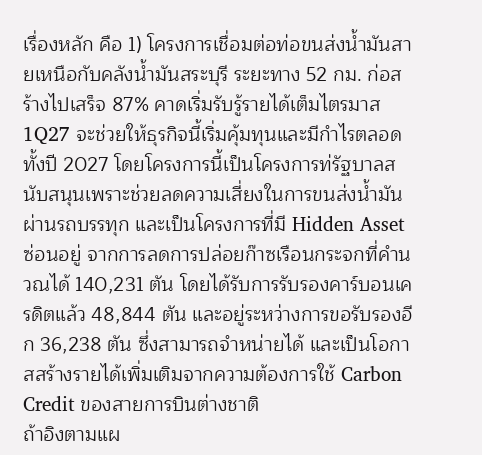เรื่องหลัก คือ 1) โครงการเชื่อมต่อท่อขนส่งน้ำมันสายเหนือกับคลังน้ำมันสระบุรี ระยะทาง 52 กม. ก่อสร้างไปเสร็จ 87% คาดเริ่มรับรู้รายได้เต็มไตรมาส 1Q27 จะช่วยให้ธุรกิจนี้เริ่มคุ้มทุนและมีกำไรตลอดทั้งปี 2027 โดยโครงการนี้เป็นโครงการท่รัฐบาลสนับสนุนเพราะช่วยลดความเสี่ยงในการขนส่งน้ำมันผ่านรถบรรทุก และเป็นโครงการที่มี Hidden Asset ซ่อนอยู่ จากการลดการปล่อยก๊าซเรือนกระจกที่คำนวณได้ 140,231 ตัน โดยได้รับการรับรองคาร์บอนเครดิตแล้ว 48,844 ตัน และอยู่ระหว่างการขอรับรองอีก 36,238 ตัน ซึ่งสามารถจำหน่ายได้ และเป็นโอกาสสร้างรายได้เพิ่มเติมจากความต้องการใช้ Carbon Credit ของสายการบินต่างชาติ
ถ้าอิงตามแผ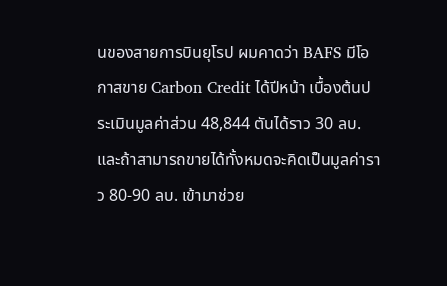นของสายการบินยุโรป ผมคาดว่า BAFS มีโอกาสขาย Carbon Credit ได้ปีหน้า เบื้องต้นประเมินมูลค่าส่วน 48,844 ตันได้ราว 30 ลบ. และถ้าสามารถขายได้ทั้งหมดจะคิดเป็นมูลค่าราว 80-90 ลบ. เข้ามาช่วย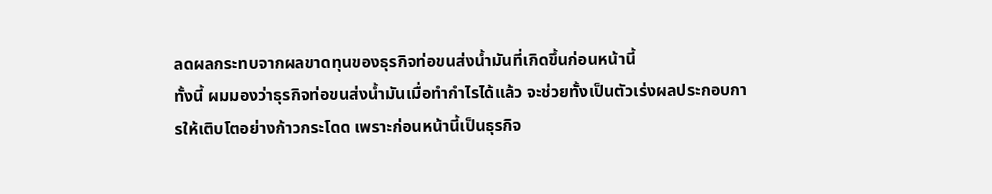ลดผลกระทบจากผลขาดทุนของธุรกิจท่อขนส่งน้ำมันที่เกิดขึ้นก่อนหน้านี้
ทั้งนี้ ผมมองว่าธุรกิจท่อขนส่งน้ำมันเมื่อทำกำไรได้แล้ว จะช่วยทั้งเป็นตัวเร่งผลประกอบการให้เติบโตอย่างก้าวกระโดด เพราะก่อนหน้านี้เป็นธุรกิจ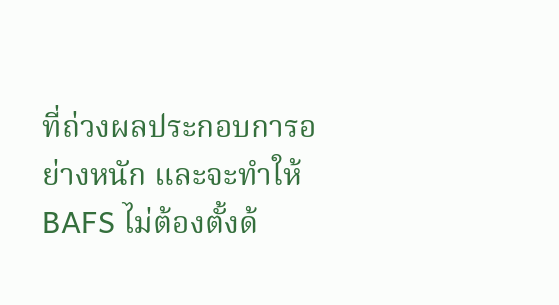ที่ถ่วงผลประกอบการอย่างหนัก และจะทำให้ BAFS ไม่ต้องตั้งด้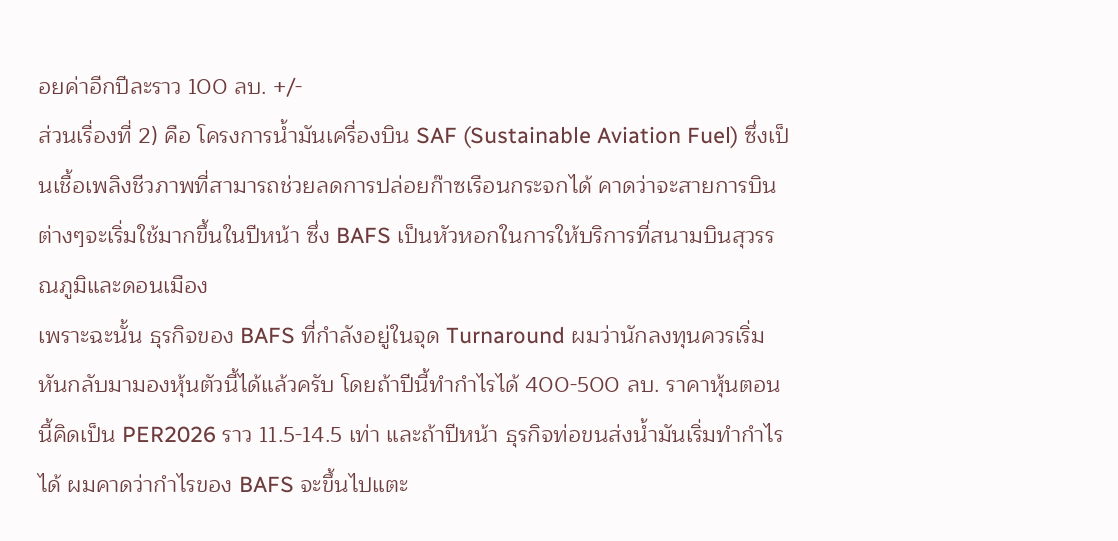อยค่าอีกปีละราว 100 ลบ. +/-
ส่วนเรื่องที่ 2) คือ โครงการน้ำมันเครื่องบิน SAF (Sustainable Aviation Fuel) ซึ่งเป็นเชื้อเพลิงชีวภาพที่สามารถช่วยลดการปล่อยก๊าซเรือนกระจกได้ คาดว่าจะสายการบินต่างๆจะเริ่มใช้มากขึ้นในปีหน้า ซึ่ง BAFS เป็นหัวหอกในการให้บริการที่สนามบินสุวรรณภูมิและดอนเมือง
เพราะฉะนั้น ธุรกิจของ BAFS ที่กำลังอยู่ในจุด Turnaround ผมว่านักลงทุนควรเริ่มหันกลับมามองหุ้นตัวนี้ได้แล้วครับ โดยถ้าปีนี้ทำกำไรได้ 400-500 ลบ. ราคาหุ้นตอนนี้คิดเป็น PER2026 ราว 11.5-14.5 เท่า และถ้าปีหน้า ธุรกิจท่อขนส่งน้ำมันเริ่มทำกำไรได้ ผมคาดว่ากำไรของ BAFS จะขึ้นไปแตะ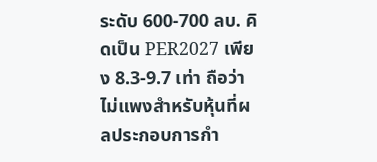ระดับ 600-700 ลบ. คิดเป็น PER2027 เพียง 8.3-9.7 เท่า ถือว่าไม่แพงสำหรับหุ้นที่ผลประกอบการกำ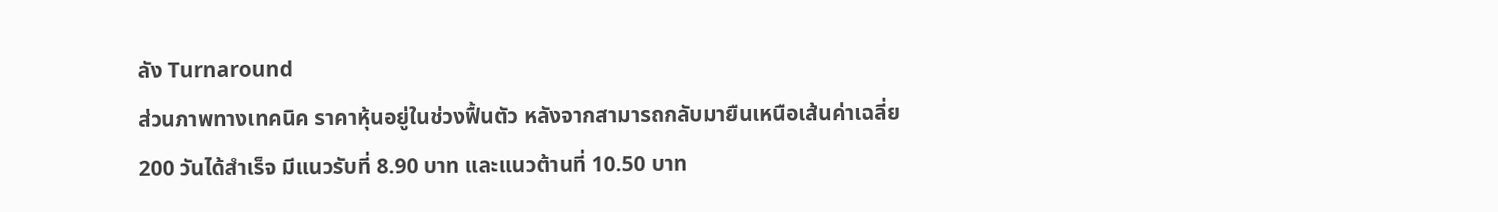ลัง Turnaround
ส่วนภาพทางเทคนิค ราคาหุ้นอยู่ในช่วงฟื้นตัว หลังจากสามารถกลับมายืนเหนือเส้นค่าเฉลี่ย 200 วันได้สำเร็จ มีแนวรับที่ 8.90 บาท และแนวต้านที่ 10.50 บาท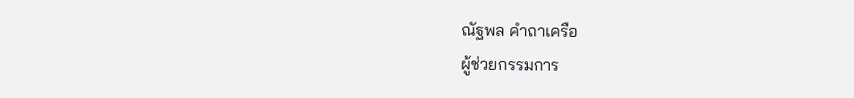ณัฐพล คำถาเครือ
ผู้ช่วยกรรมการ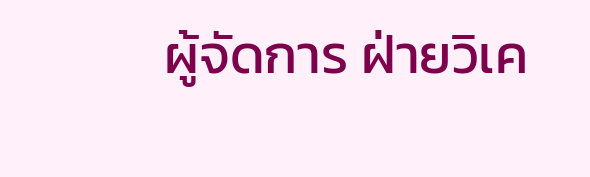ผู้จัดการ ฝ่ายวิเค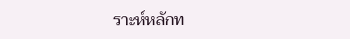ราะห์หลักท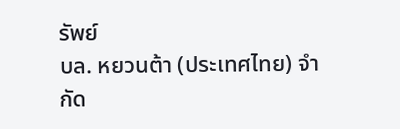รัพย์
บล. หยวนต้า (ประเทศไทย) จำกัด